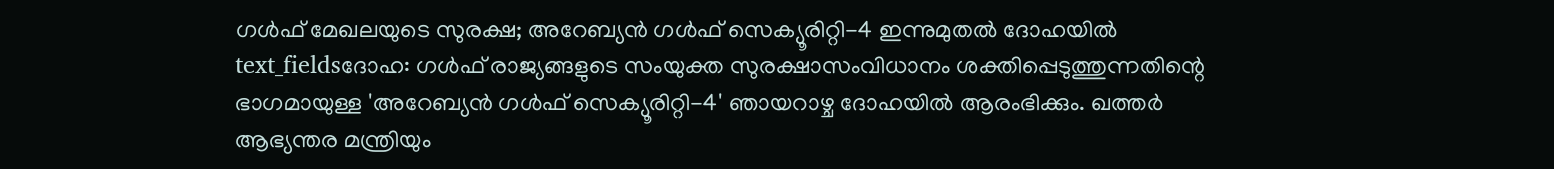ഗൾഫ് മേഖലയുടെ സുരക്ഷ; അറേബ്യൻ ഗൾഫ് സെക്യൂരിറ്റി-4 ഇന്നുമുതൽ ദോഹയിൽ
text_fieldsദോഹ: ഗൾഫ് രാജ്യങ്ങളുടെ സംയുക്ത സുരക്ഷാസംവിധാനം ശക്തിപ്പെടുത്തുന്നതിന്റെ ഭാഗമായുള്ള 'അറേബ്യൻ ഗൾഫ് സെക്യൂരിറ്റി-4' ഞായറാഴ്ച ദോഹയിൽ ആരംഭിക്കും. ഖത്തർ ആഭ്യന്തര മന്ത്രിയും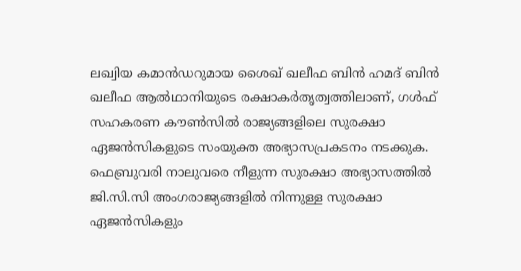ലഖ്വിയ കമാൻഡറുമായ ശൈഖ് ഖലീഫ ബിൻ ഹമദ് ബിൻ ഖലീഫ ആൽഥാനിയുടെ രക്ഷാകർതൃത്വത്തിലാണ്, ഗൾഫ് സഹകരണ കൗൺസിൽ രാജ്യങ്ങളിലെ സുരക്ഷാ ഏജൻസികളുടെ സംയുക്ത അഭ്യാസപ്രകടനം നടക്കുക.
ഫെബ്രുവരി നാലുവരെ നീളുന്ന സുരക്ഷാ അഭ്യാസത്തിൽ ജി.സി.സി അംഗരാജ്യങ്ങളിൽ നിന്നുള്ള സുരക്ഷാ ഏജൻസികളും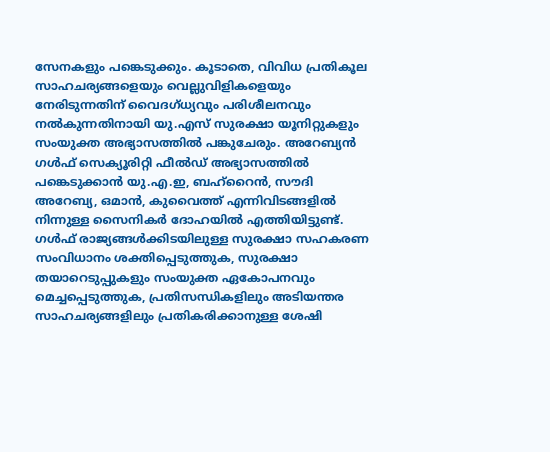സേനകളും പങ്കെടുക്കും. കൂടാതെ, വിവിധ പ്രതികൂല സാഹചര്യങ്ങളെയും വെല്ലുവിളികളെയും നേരിടുന്നതിന് വൈദഗ്ധ്യവും പരിശീലനവും നൽകുന്നതിനായി യു.എസ് സുരക്ഷാ യൂനിറ്റുകളും സംയുക്ത അഭ്യാസത്തിൽ പങ്കുചേരും. അറേബ്യൻ ഗൾഫ് സെക്യൂരിറ്റി ഫീൽഡ് അഭ്യാസത്തിൽ പങ്കെടുക്കാൻ യു.എ.ഇ, ബഹ്റൈൻ, സൗദി അറേബ്യ, ഒമാൻ, കുവൈത്ത് എന്നിവിടങ്ങളിൽ നിന്നുള്ള സൈനികർ ദോഹയിൽ എത്തിയിട്ടുണ്ട്.
ഗൾഫ് രാജ്യങ്ങൾക്കിടയിലുള്ള സുരക്ഷാ സഹകരണ സംവിധാനം ശക്തിപ്പെടുത്തുക, സുരക്ഷാ തയാറെടുപ്പുകളും സംയുക്ത ഏകോപനവും മെച്ചപ്പെടുത്തുക, പ്രതിസന്ധികളിലും അടിയന്തര സാഹചര്യങ്ങളിലും പ്രതികരിക്കാനുള്ള ശേഷി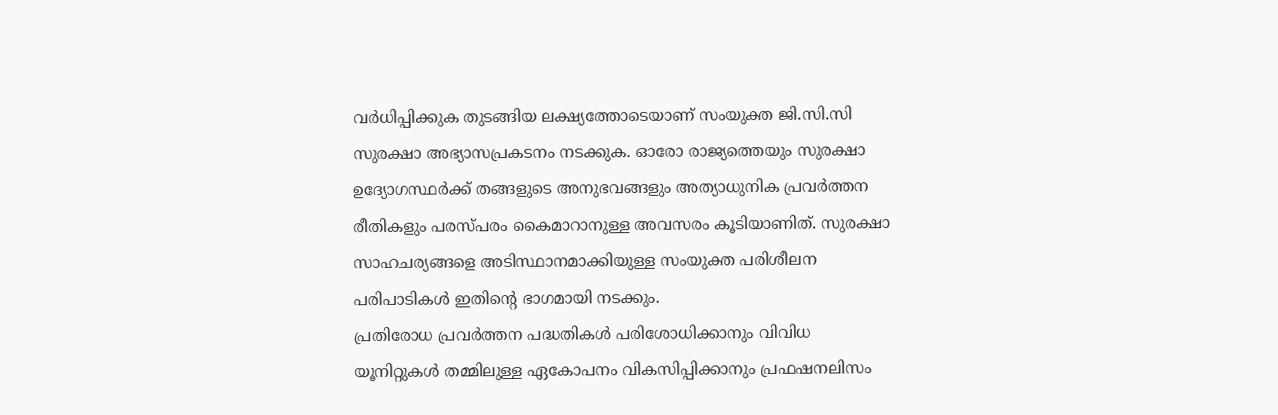വർധിപ്പിക്കുക തുടങ്ങിയ ലക്ഷ്യത്തോടെയാണ് സംയുക്ത ജി.സി.സി സുരക്ഷാ അഭ്യാസപ്രകടനം നടക്കുക. ഓരോ രാജ്യത്തെയും സുരക്ഷാ ഉദ്യോഗസ്ഥർക്ക് തങ്ങളുടെ അനുഭവങ്ങളും അത്യാധുനിക പ്രവർത്തന രീതികളും പരസ്പരം കൈമാറാനുള്ള അവസരം കൂടിയാണിത്. സുരക്ഷാ സാഹചര്യങ്ങളെ അടിസ്ഥാനമാക്കിയുള്ള സംയുക്ത പരിശീലന പരിപാടികൾ ഇതിന്റെ ഭാഗമായി നടക്കും.
പ്രതിരോധ പ്രവർത്തന പദ്ധതികൾ പരിശോധിക്കാനും വിവിധ യൂനിറ്റുകൾ തമ്മിലുള്ള ഏകോപനം വികസിപ്പിക്കാനും പ്രഫഷനലിസം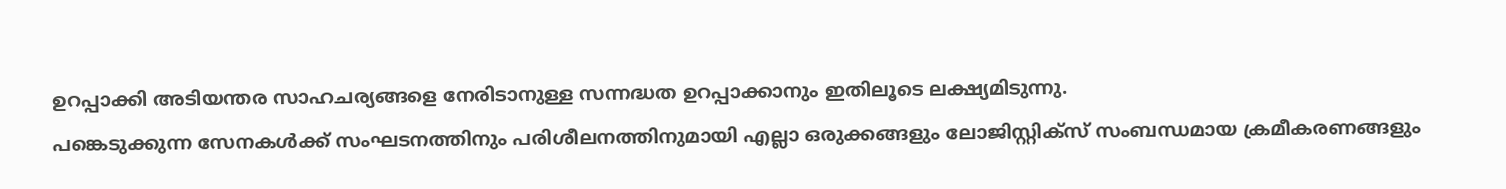ഉറപ്പാക്കി അടിയന്തര സാഹചര്യങ്ങളെ നേരിടാനുള്ള സന്നദ്ധത ഉറപ്പാക്കാനും ഇതിലൂടെ ലക്ഷ്യമിടുന്നു.
പങ്കെടുക്കുന്ന സേനകൾക്ക് സംഘടനത്തിനും പരിശീലനത്തിനുമായി എല്ലാ ഒരുക്കങ്ങളും ലോജിസ്റ്റിക്സ് സംബന്ധമായ ക്രമീകരണങ്ങളും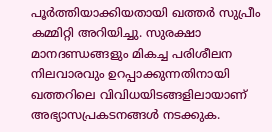പൂർത്തിയാക്കിയതായി ഖത്തർ സുപ്രീം കമ്മിറ്റി അറിയിച്ചു. സുരക്ഷാ മാനദണ്ഡങ്ങളും മികച്ച പരിശീലന നിലവാരവും ഉറപ്പാക്കുന്നതിനായി ഖത്തറിലെ വിവിധയിടങ്ങളിലായാണ് അഭ്യാസപ്രകടനങ്ങൾ നടക്കുക.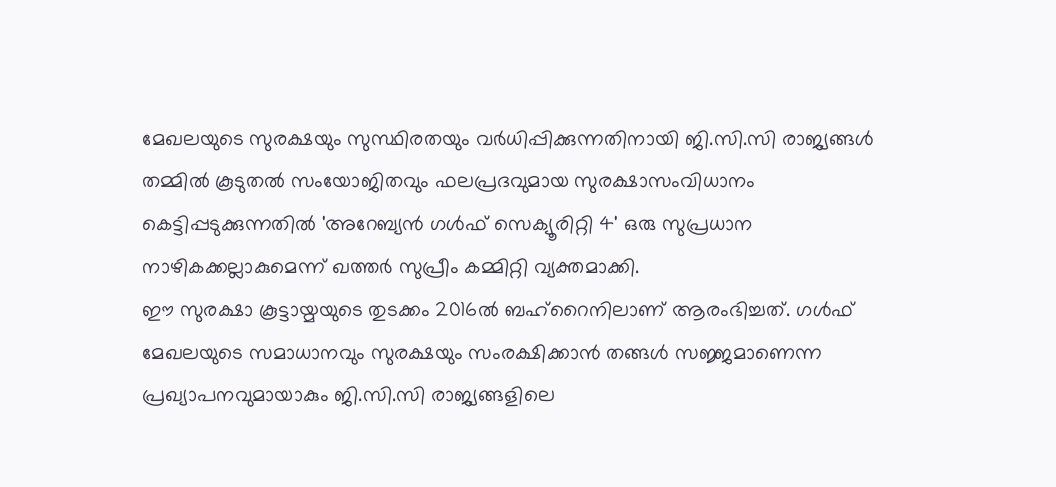മേഖലയുടെ സുരക്ഷയും സുസ്ഥിരതയും വർധിപ്പിക്കുന്നതിനായി ജി.സി.സി രാജ്യങ്ങൾ തമ്മിൽ കൂടുതൽ സംയോജിതവും ഫലപ്രദവുമായ സുരക്ഷാസംവിധാനം കെട്ടിപ്പടുക്കുന്നതിൽ 'അറേബ്യൻ ഗൾഫ് സെക്യൂരിറ്റി 4' ഒരു സുപ്രധാന നാഴികക്കല്ലാകുമെന്ന് ഖത്തർ സുപ്രീം കമ്മിറ്റി വ്യക്തമാക്കി.
ഈ സുരക്ഷാ കൂട്ടായ്മയുടെ തുടക്കം 2016ൽ ബഹ്റൈനിലാണ് ആരംഭിച്ചത്. ഗൾഫ് മേഖലയുടെ സമാധാനവും സുരക്ഷയും സംരക്ഷിക്കാൻ തങ്ങൾ സജ്ജമാണെന്ന പ്രഖ്യാപനവുമായാകും ജി.സി.സി രാജ്യങ്ങളിലെ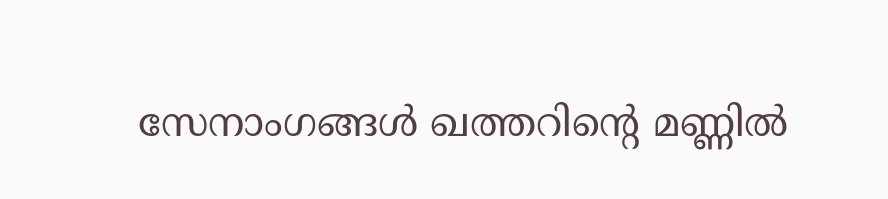സേനാംഗങ്ങൾ ഖത്തറിന്റെ മണ്ണിൽ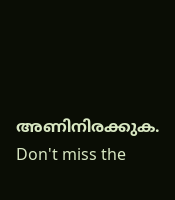അണിനിരക്കുക.
Don't miss the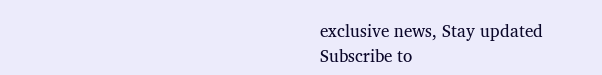exclusive news, Stay updated
Subscribe to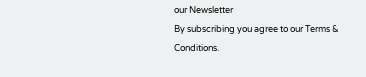our Newsletter
By subscribing you agree to our Terms & Conditions.